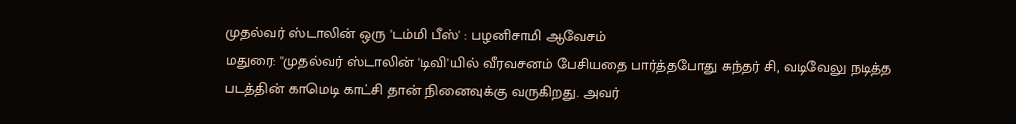முதல்வர் ஸ்டாலின் ஒரு 'டம்மி பீஸ்' : பழனிசாமி ஆவேசம்
மதுரை: ''முதல்வர் ஸ்டாலின் 'டிவி'யில் வீரவசனம் பேசியதை பார்த்தபோது சுந்தர் சி, வடிவேலு நடித்த படத்தின் காமெடி காட்சி தான் நினைவுக்கு வருகிறது. அவர்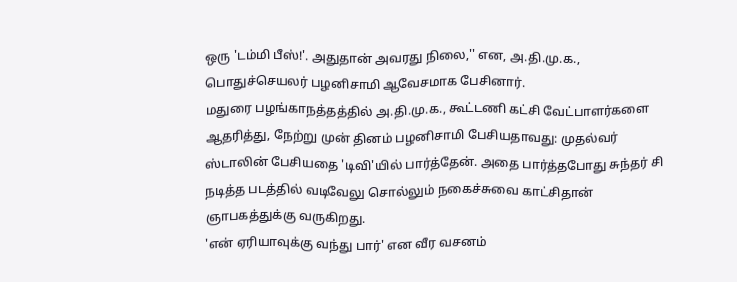ஒரு 'டம்மி பீஸ்!'. அதுதான் அவரது நிலை,'' என, அ.தி.மு.க., பொதுச்செயலர் பழனிசாமி ஆவேசமாக பேசினார்.
மதுரை பழங்காநத்தத்தில் அ.தி.மு.க., கூட்டணி கட்சி வேட்பாளர்களை ஆதரித்து, நேற்று முன் தினம் பழனிசாமி பேசியதாவது: முதல்வர் ஸ்டாலின் பேசியதை 'டிவி'யில் பார்த்தேன். அதை பார்த்தபோது சுந்தர் சி நடித்த படத்தில் வடிவேலு சொல்லும் நகைச்சுவை காட்சிதான் ஞாபகத்துக்கு வருகிறது.
'என் ஏரியாவுக்கு வந்து பார்' என வீர வசனம்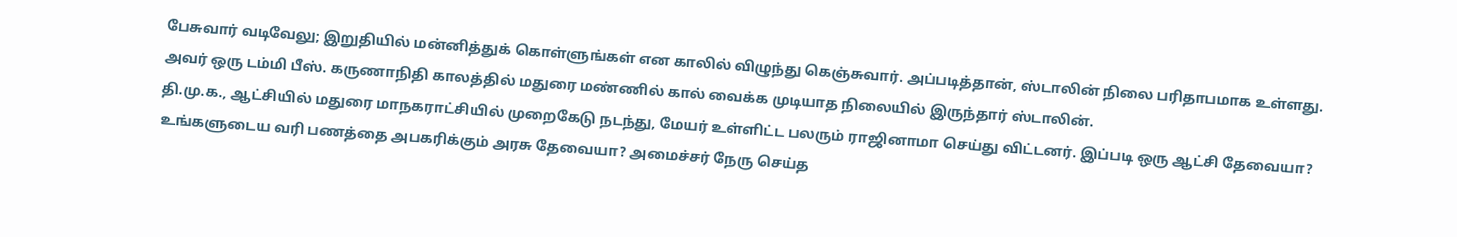பேசுவார் வடிவேலு; இறுதியில் மன்னித்துக் கொள்ளுங்கள் என காலில் விழுந்து கெஞ்சுவார். அப்படித்தான், ஸ்டாலின் நிலை பரிதாபமாக உள்ளது. அவர் ஒரு டம்மி பீஸ். கருணாநிதி காலத்தில் மதுரை மண்ணில் கால் வைக்க முடியாத நிலையில் இருந்தார் ஸ்டாலின்.
தி.மு.க., ஆட்சியில் மதுரை மாநகராட்சியில் முறைகேடு நடந்து, மேயர் உள்ளிட்ட பலரும் ராஜினாமா செய்து விட்டனர். இப்படி ஒரு ஆட்சி தேவையா?
உங்களுடைய வரி பணத்தை அபகரிக்கும் அரசு தேவையா? அமைச்சர் நேரு செய்த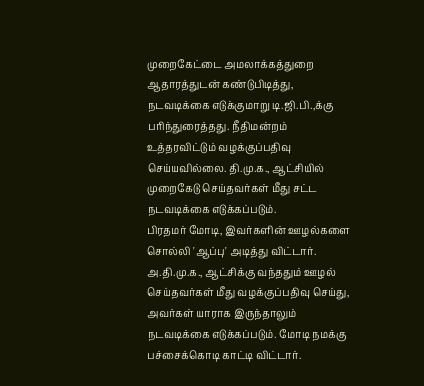முறைகேட்டை அமலாக்கத்துறை ஆதாரத்துடன் கண்டுபிடித்து, நடவடிக்கை எடுக்குமாறு டி.ஜி.பி.,க்கு பரிந்துரைத்தது. நீதிமன்றம் உத்தரவிட்டும் வழக்குப்பதிவு செய்யவில்லை. தி.மு.க., ஆட்சியில் முறைகேடு செய்தவர்கள் மீது சட்ட நடவடிக்கை எடுக்கப்படும்.
பிரதமர் மோடி, இவர்களின் ஊழல்களை சொல்லி 'ஆப்பு' அடித்து விட்டார். அ.தி.மு.க., ஆட்சிக்கு வந்ததும் ஊழல் செய்தவர்கள் மீது வழக்குப்பதிவு செய்து, அவர்கள் யாராக இருந்தாலும் நடவடிக்கை எடுக்கப்படும். மோடி நமக்கு பச்சைக்கொடி காட்டி விட்டார்.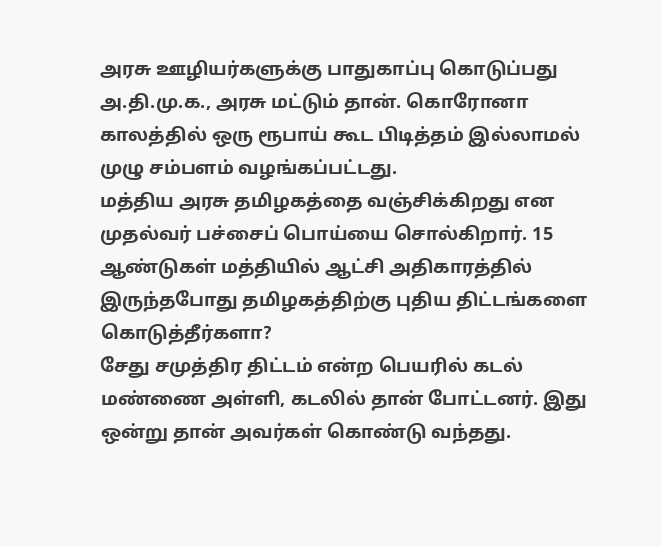அரசு ஊழியர்களுக்கு பாதுகாப்பு கொடுப்பது அ.தி.மு.க., அரசு மட்டும் தான். கொரோனா காலத்தில் ஒரு ரூபாய் கூட பிடித்தம் இல்லாமல் முழு சம்பளம் வழங்கப்பட்டது.
மத்திய அரசு தமிழகத்தை வஞ்சிக்கிறது என முதல்வர் பச்சைப் பொய்யை சொல்கிறார். 15 ஆண்டுகள் மத்தியில் ஆட்சி அதிகாரத்தில் இருந்தபோது தமிழகத்திற்கு புதிய திட்டங்களை கொடுத்தீர்களா?
சேது சமுத்திர திட்டம் என்ற பெயரில் கடல் மண்ணை அள்ளி, கடலில் தான் போட்டனர். இது ஒன்று தான் அவர்கள் கொண்டு வந்தது.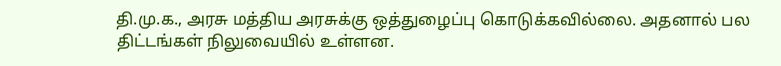தி.மு.க., அரசு மத்திய அரசுக்கு ஒத்துழைப்பு கொடுக்கவில்லை. அதனால் பல திட்டங்கள் நிலுவையில் உள்ளன.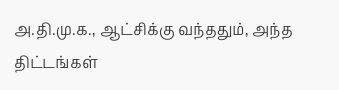அ.தி.மு.க., ஆட்சிக்கு வந்ததும், அந்த திட்டங்கள்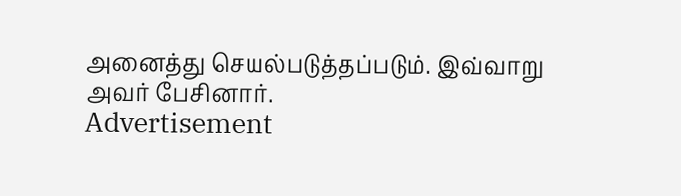அனைத்து செயல்படுத்தப்படும். இவ்வாறு அவர் பேசினார்.
Advertisement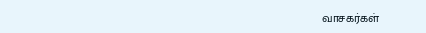வாசகர்கள்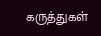கருத்துகள்